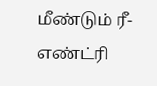மீண்டும் ரீ-எண்ட்ரி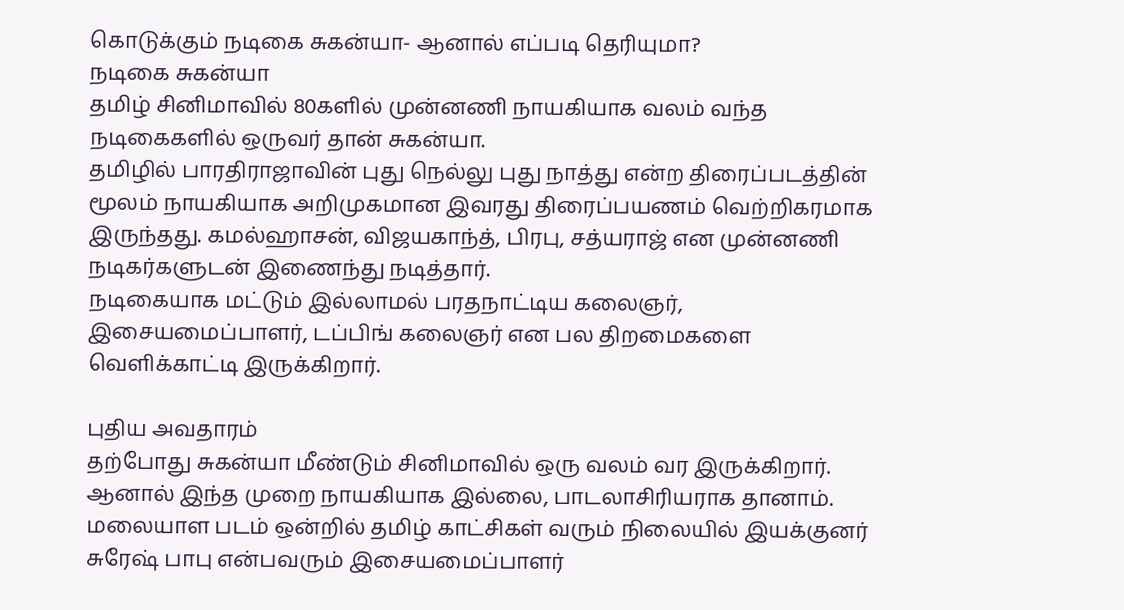கொடுக்கும் நடிகை சுகன்யா- ஆனால் எப்படி தெரியுமா?
நடிகை சுகன்யா
தமிழ் சினிமாவில் 80களில் முன்னணி நாயகியாக வலம் வந்த நடிகைகளில் ஒருவர் தான் சுகன்யா.
தமிழில் பாரதிராஜாவின் புது நெல்லு புது நாத்து என்ற திரைப்படத்தின் மூலம் நாயகியாக அறிமுகமான இவரது திரைப்பயணம் வெற்றிகரமாக இருந்தது. கமல்ஹாசன், விஜயகாந்த், பிரபு, சத்யராஜ் என முன்னணி நடிகர்களுடன் இணைந்து நடித்தார்.
நடிகையாக மட்டும் இல்லாமல் பரதநாட்டிய கலைஞர், இசையமைப்பாளர், டப்பிங் கலைஞர் என பல திறமைகளை வெளிக்காட்டி இருக்கிறார்.

புதிய அவதாரம்
தற்போது சுகன்யா மீண்டும் சினிமாவில் ஒரு வலம் வர இருக்கிறார். ஆனால் இந்த முறை நாயகியாக இல்லை, பாடலாசிரியராக தானாம்.
மலையாள படம் ஒன்றில் தமிழ் காட்சிகள் வரும் நிலையில் இயக்குனர் சுரேஷ் பாபு என்பவரும் இசையமைப்பாளர்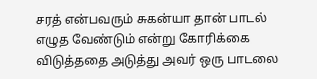சரத் என்பவரும் சுகன்யா தான் பாடல் எழுத வேண்டும் என்று கோரிக்கை விடுத்ததை அடுத்து அவர் ஒரு பாடலை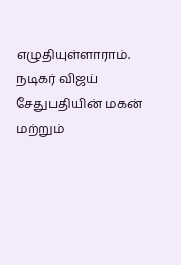எழுதியுள்ளாராம்.
நடிகர் விஜய் சேதுபதியின் மகன் மற்றும்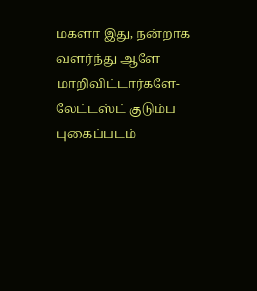மகளா இது, நன்றாக வளர்ந்து ஆளே மாறிவிட்டார்களே- லேட்டஸ்ட் குடும்ப புகைப்படம்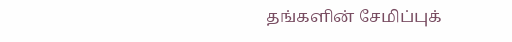தங்களின் சேமிப்புக்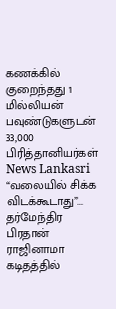கணக்கில் குறைந்தது 1 மில்லியன் பவுண்டுகளுடன் 33,000 பிரித்தானியர்கள் News Lankasri
“வலையில் சிக்க விடக்கூடாது”... தர்மேந்திர பிரதான் ராஜினாமா கடிதத்தில்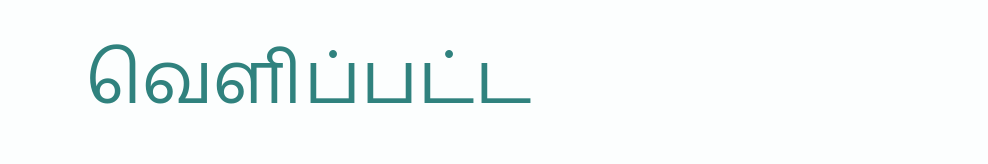வெளிப்பட்ட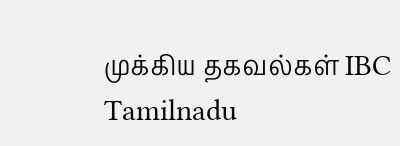முக்கிய தகவல்கள் IBC Tamilnadu